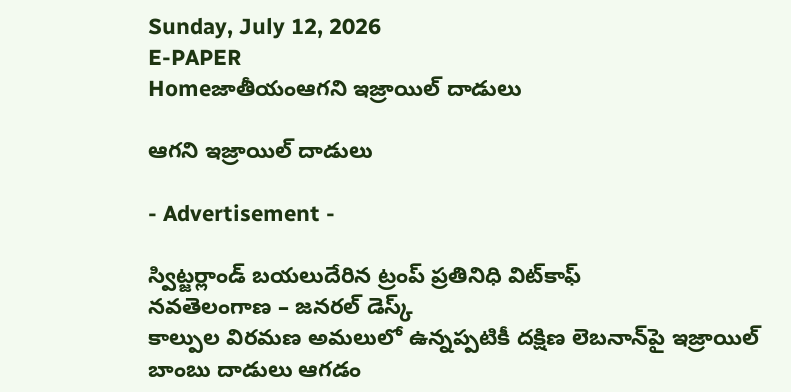Sunday, July 12, 2026
E-PAPER
Homeజాతీయంఆగని ఇజ్రాయిల్‌ దాడులు

ఆగని ఇజ్రాయిల్‌ దాడులు

- Advertisement -

స్విట్జర్లాండ్‌ బయలుదేరిన ట్రంప్‌ ప్రతినిధి విట్‌కాఫ్‌
నవతెలంగాణ – జనరల్‌ డెస్క్‌
కాల్పుల విరమణ అమలులో ఉన్నప్పటికీ దక్షిణ లెబనాన్‌పై ఇజ్రాయిల్‌ బాంబు దాడులు ఆగడం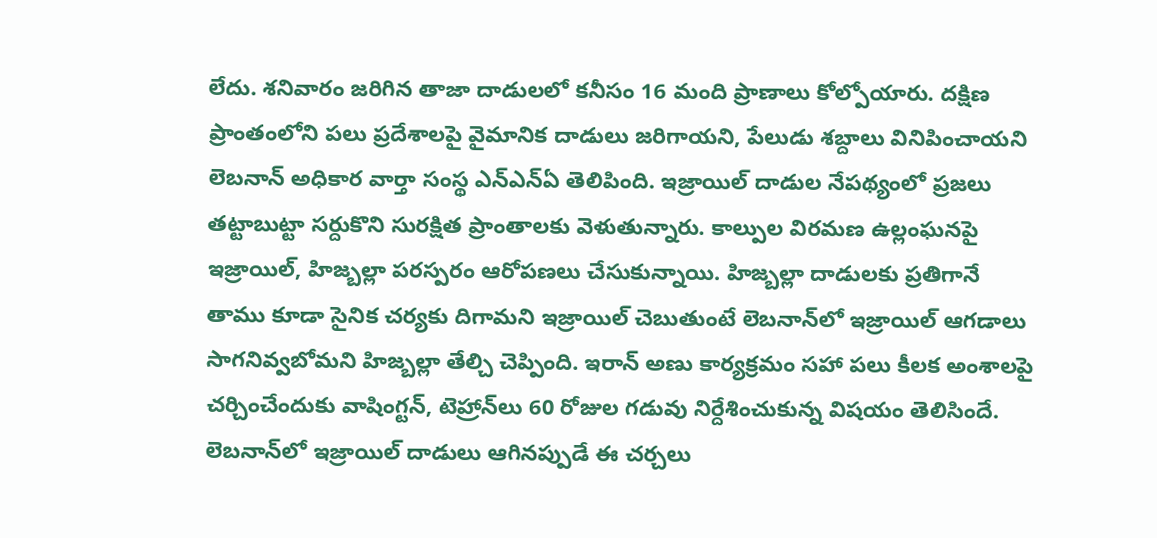లేదు. శనివారం జరిగిన తాజా దాడులలో కనీసం 16 మంది ప్రాణాలు కోల్పోయారు. దక్షిణ ప్రాంతంలోని పలు ప్రదేశాలపై వైమానిక దాడులు జరిగాయని, పేలుడు శబ్దాలు వినిపించాయని లెబనాన్‌ అధికార వార్తా సంస్థ ఎన్‌ఎన్‌ఏ తెలిపింది. ఇజ్రాయిల్‌ దాడుల నేపథ్యంలో ప్రజలు తట్టాబుట్టా సర్దుకొని సురక్షిత ప్రాంతాలకు వెళుతున్నారు. కాల్పుల విరమణ ఉల్లంఘనపై ఇజ్రాయిల్‌, హిజ్బల్లా పరస్పరం ఆరోపణలు చేసుకున్నాయి. హిజ్బల్లా దాడులకు ప్రతిగానే తాము కూడా సైనిక చర్యకు దిగామని ఇజ్రాయిల్‌ చెబుతుంటే లెబనాన్‌లో ఇజ్రాయిల్‌ ఆగడాలు సాగనివ్వబోమని హిజ్బల్లా తేల్చి చెప్పింది. ఇరాన్‌ అణు కార్యక్రమం సహా పలు కీలక అంశాలపై చర్చించేందుకు వాషింగ్టన్‌, టెహ్రాన్‌లు 60 రోజుల గడువు నిర్దేశించుకున్న విషయం తెలిసిందే. లెబనాన్‌లో ఇజ్రాయిల్‌ దాడులు ఆగినప్పుడే ఈ చర్చలు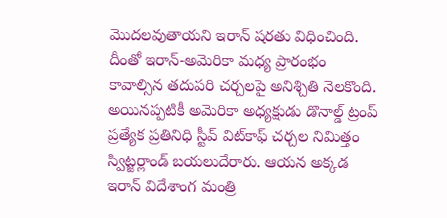మొదలవుతాయని ఇరాన్‌ షరతు విధించింది. దీంతో ఇరాన్‌-అమెరికా మధ్య ప్రారంభం కావాల్సిన తదుపరి చర్చలపై అనిశ్చితి నెలకొంది. అయినప్పటికీ అమెరికా అధ్యక్షుడు డొనాల్డ్‌ ట్రంప్‌ ప్రత్యేక ప్రతినిధి స్టీవ్‌ విట్‌కాఫ్‌ చర్చల నిమిత్తం స్విట్జర్లాండ్‌ బయలుదేరారు. ఆయన అక్కడ ఇరాన్‌ విదేశాంగ మంత్రి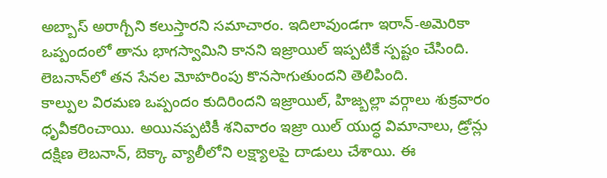అబ్బాస్‌ అరాగ్చీని కలుస్తారని సమాచారం. ఇదిలావుండగా ఇరాన్‌-అమెరికా ఒప్పందంలో తాను భాగస్వామిని కానని ఇజ్రాయిల్‌ ఇప్పటికే స్పష్టం చేసింది. లెబనాన్‌లో తన సేనల మోహరింపు కొనసాగుతుందని తెలిపింది.
కాల్పుల విరమణ ఒప్పందం కుదిరిందని ఇజ్రాయిల్‌, హిజ్బల్లా వర్గాలు శుక్రవారం ధృవీకరించాయి. అయినప్పటికీ శనివారం ఇజ్రా యిల్‌ యుద్ధ విమానాలు, డ్రోన్లు దక్షిణ లెబనాన్‌, బెక్కా వ్యాలీలోని లక్ష్యాలపై దాడులు చేశాయి. ఈ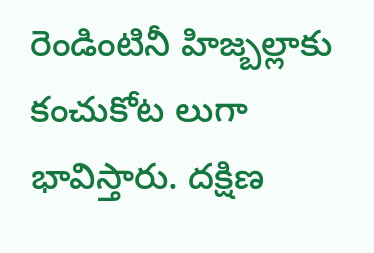రెండింటినీ హిజ్బల్లాకు కంచుకోట లుగా భావిస్తారు. దక్షిణ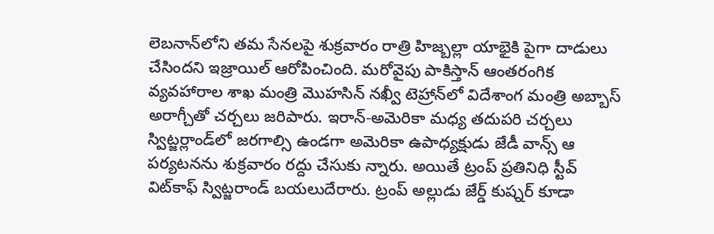లెబనాన్‌లోని తమ సేనలపై శుక్రవారం రాత్రి హిజ్బల్లా యాభైకి పైగా దాడులు చేసిందని ఇజ్రాయిల్‌ ఆరోపించింది. మరోవైపు పాకిస్తాన్‌ ఆంతరంగిక వ్యవహారాల శాఖ మంత్రి మొహసిన్‌ నఖ్వీ టెహ్రాన్‌లో విదేశాంగ మంత్రి అబ్బాస్‌ అరాగ్చీతో చర్చలు జరిపారు. ఇరాన్‌-అమెరికా మధ్య తదుపరి చర్చలు స్విట్జర్లాండ్‌లో జరగాల్సి ఉండగా అమెరికా ఉపాధ్యక్షుడు జేడీ వాన్స్‌ ఆ పర్యటనను శుక్రవారం రద్దు చేసుకు న్నారు. అయితే ట్రంప్‌ ప్రతినిధి స్టీవ్‌ విట్‌కాఫ్‌ స్విట్జరాండ్‌ బయలుదేరారు. ట్రంప్‌ అల్లుడు జేర్డ్‌ కుష్నర్‌ కూడా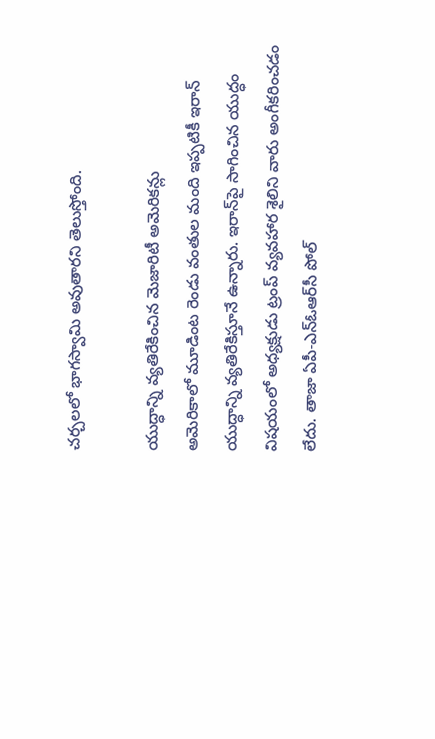చర్చలలో భాగస్వామి అవుతారని తెలుస్తోంది.

యుద్ధాన్ని వ్యతిరేకించిన మెజారిటీ అమెరికన్లు
అమెరికాలో మూడింట రెండు వంతుల మంది ఇప్పటికీ ఇరాన్‌ యుద్ధాన్ని వ్యతిరేకిస్తూనే ఉన్నారు. ఇరాన్‌పై సాగించిన యుద్ధం విషయంలో అధ్యక్షుడు ట్రంప్‌ వ్యవహార శైలిని వారు అంగీకరించడం లేదు. తాజా ఏపీ-ఎన్‌ఓఆర్‌సీ పోల్‌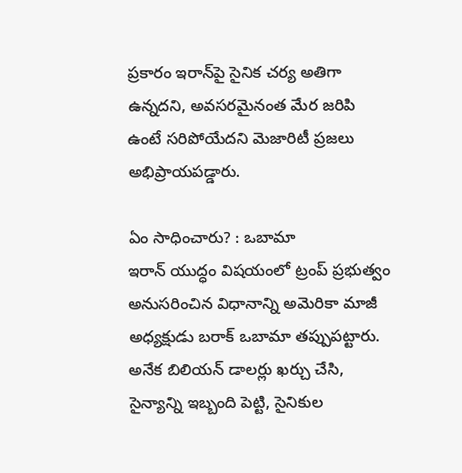ప్రకారం ఇరాన్‌పై సైనిక చర్య అతిగా ఉన్నదని, అవసరమైనంత మేర జరిపి ఉంటే సరిపోయేదని మెజారిటీ ప్రజలు అభిప్రాయపడ్డారు.

ఏం సాధించారు? : ఒబామా
ఇరాన్‌ యుద్ధం విషయంలో ట్రంప్‌ ప్రభుత్వం అనుసరించిన విధానాన్ని అమెరికా మాజీ అధ్యక్షుడు బరాక్‌ ఒబామా తప్పుపట్టారు. అనేక బిలియన్‌ డాలర్లు ఖర్చు చేసి, సైన్యాన్ని ఇబ్బంది పెట్టి, సైనికుల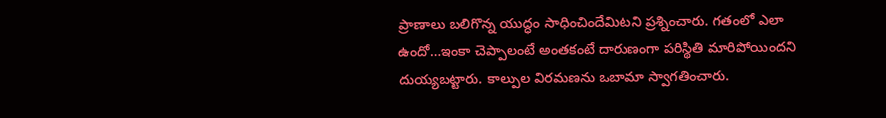ప్రాణాలు బలిగొన్న యుద్ధం సాధించిందేమిటని ప్రశ్నించారు. గతంలో ఎలా ఉందో…ఇంకా చెప్పాలంటే అంతకంటే దారుణంగా పరిస్థితి మారిపోయిందని దుయ్యబట్టారు. కాల్పుల విరమణను ఒబామా స్వాగతించారు.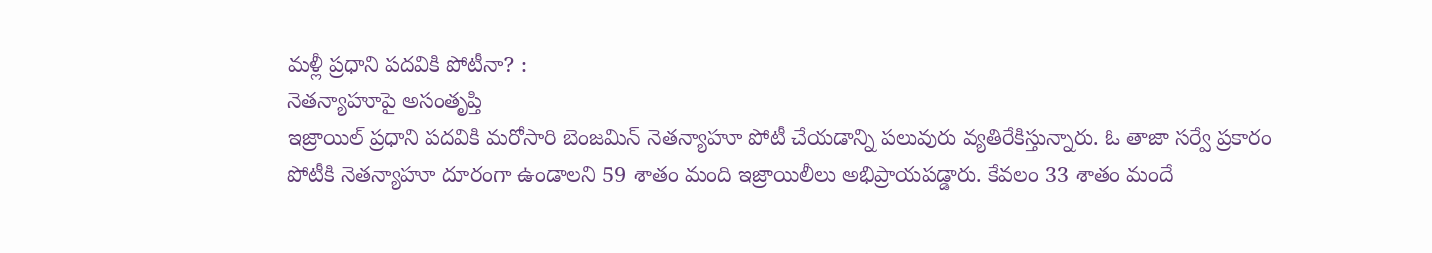మళ్లీ ప్రధాని పదవికి పోటీనా? :
నెతన్యాహూపై అసంతృప్తి
ఇజ్రాయిల్‌ ప్రధాని పదవికి మరోసారి బెంజమిన్‌ నెతన్యాహూ పోటీ చేయడాన్ని పలువురు వ్యతిరేకిస్తున్నారు. ఓ తాజా సర్వే ప్రకారం పోటీకి నెతన్యాహూ దూరంగా ఉండాలని 59 శాతం మంది ఇజ్రాయిలీలు అభిప్రాయపడ్డారు. కేవలం 33 శాతం మందే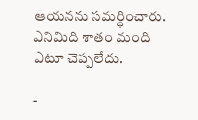ఆయనను సమర్ధించారు. ఎనిమిది శాతం మంది ఎటూ చెప్పలేదు.

-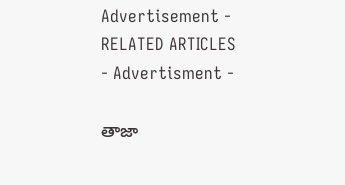Advertisement -
RELATED ARTICLES
- Advertisment -

తాజా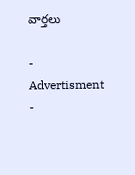వార్తలు

- Advertisment -